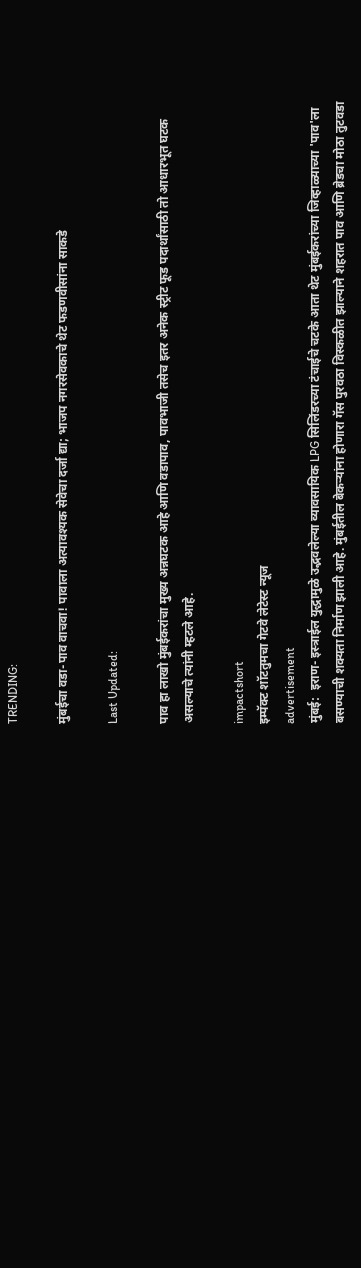TRENDING:

मुंबईचा वडा-पाव वाचवा! पावाला अत्यावश्यक सेवेचा दर्जा द्या; भाजप नगरसेवकाचे थेट फडणवीसांना साकडे

Last Updated:

पाव हा लाखो मुंबईकरांचा मुख्य अन्नघटक आहे आणि वडापाव, पावभाजी तसेच इतर अनेक स्ट्रीट फूड पदार्थांसाठी तो आधारभूत घटक असल्याचे त्यांनी म्हटले आहे.

impactshort
इम्पॅक्ट शॉटतुमचा गेटवे लेटेस्ट न्यूज
advertisement
मुंबई:  इराण- इस्त्राईल युद्धामुळे उद्भवलेल्या व्यावसायिक LPG सिलिंडरच्या टंचाईचे चटके आता थेट मुंबईकरांच्या जिव्हाळ्याच्या 'पाव'ला बसण्याची शक्यता निर्माण झाली आहे. मुंबईतील बेकऱ्यांना होणारा गॅस पुरवठा विस्कळीत झाल्याने शहरात पाव आणि ब्रेडचा मोठा तुटवडा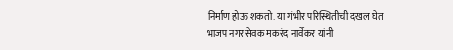निर्माण होऊ शकतो. या गंभीर परिस्थितीची दखल घेत भाजप नगरसेवक मकरंद नार्वेकर यांनी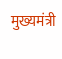मुख्यमंत्री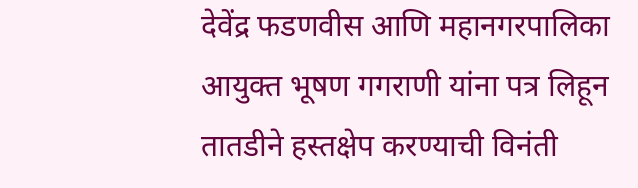देवेंद्र फडणवीस आणि महानगरपालिका आयुक्त भूषण गगराणी यांना पत्र लिहून तातडीने हस्तक्षेप करण्याची विनंती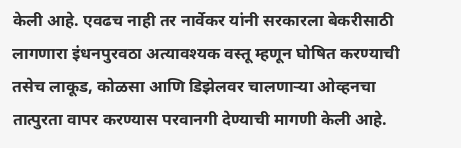केली आहे. एवढच नाही तर नार्वेकर यांनी सरकारला बेकरीसाठी लागणारा इंधनपुरवठा अत्यावश्यक वस्तू म्हणून घोषित करण्याची तसेच लाकूड, कोळसा आणि डिझेलवर चालणाऱ्या ओव्हनचा तात्पुरता वापर करण्यास परवानगी देण्याची मागणी केली आहे.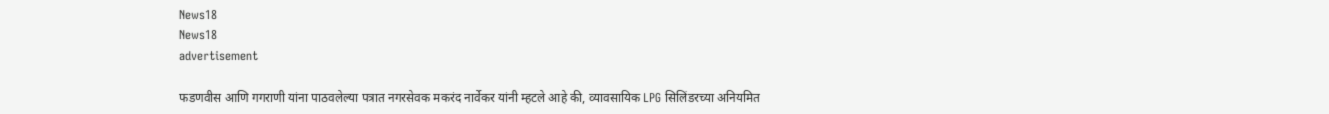News18
News18
advertisement

फडणवीस आणि गगराणी यांना पाठवलेल्या पत्रात नगरसेवक मकरंद नार्वेकर यांनी म्हटले आहे की, व्यावसायिक LPG सिलिंडरच्या अनियमित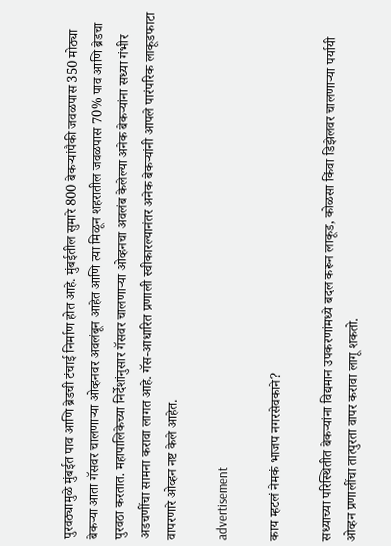पुरवठ्यामुळे मुंबईत पाव आणि ब्रेडची टंचाई निर्माण होत आहे. मुंबईतील सुमारे 800 बेकऱ्यांपैकी जवळपास 350 मोठ्या बेकऱ्या आता गॅसवर चालणाऱ्या ओव्हनवर अवलंबून आहेत आणि त्या मिळून शहरातील जवळपास 70% पाव आणि ब्रेडचा पुरवठा करतात. महापालिकेच्या निर्देशांनुसार गॅसवर चालणाऱ्या ओव्हनचा अवलंब केलेल्या अनेक बेकऱ्यांना सध्या गंभीर अडचणींचा सामना करावा लागत आहे. गॅस-आधारित प्रणाली स्वीकारल्यानंतर अनेक बेकऱ्यांनी आपले पारंपरिक लाकूडफाटा वापरणारे ओव्हन नष्ट केले आहेत.

advertisement

काय म्हटलं नेमकं भाजप नगरसेवकाने?

सध्याच्या परिस्थितीत बेकऱ्यांना विद्यमान उपकरणांमध्ये बदल करून लाकूड, कोळसा किंवा डिझेलवर चालणाऱ्या पर्यायी ओव्हन प्रणालींचा तात्पुरता वापर करावा लागू शकतो.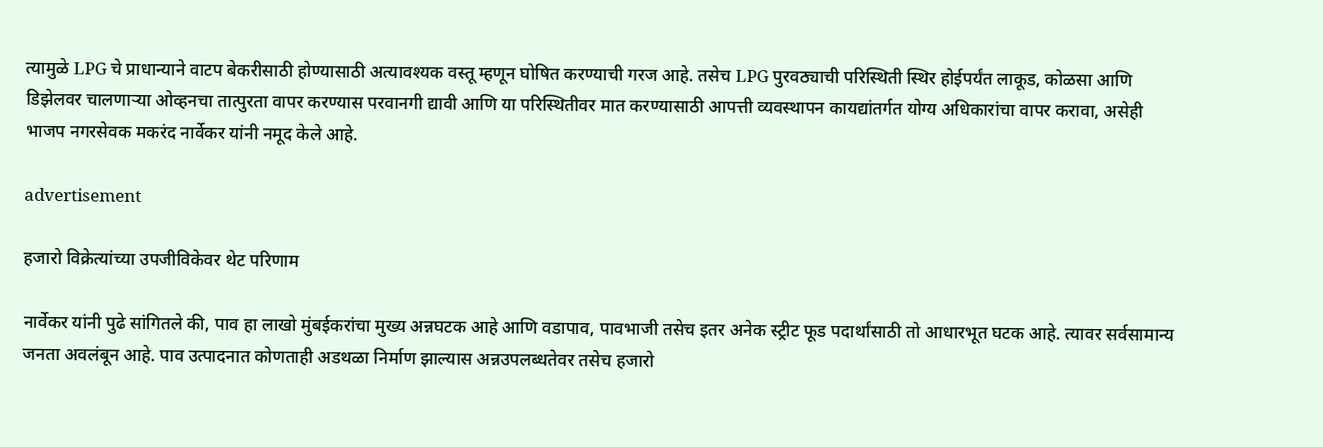त्यामुळे LPG चे प्राधान्याने वाटप बेकरीसाठी होण्यासाठी अत्यावश्यक वस्तू म्हणून घोषित करण्याची गरज आहे. तसेच LPG पुरवठ्याची परिस्थिती स्थिर होईपर्यंत लाकूड, कोळसा आणि डिझेलवर चालणाऱ्या ओव्हनचा तात्पुरता वापर करण्यास परवानगी द्यावी आणि या परिस्थितीवर मात करण्यासाठी आपत्ती व्यवस्थापन कायद्यांतर्गत योग्य अधिकारांचा वापर करावा, असेही भाजप नगरसेवक मकरंद नार्वेकर यांनी नमूद केले आहे.

advertisement

हजारो विक्रेत्यांच्या उपजीविकेवर थेट परिणाम

नार्वेकर यांनी पुढे सांगितले की, पाव हा लाखो मुंबईकरांचा मुख्य अन्नघटक आहे आणि वडापाव, पावभाजी तसेच इतर अनेक स्ट्रीट फूड पदार्थांसाठी तो आधारभूत घटक आहे. त्यावर सर्वसामान्य जनता अवलंबून आहे. पाव उत्पादनात कोणताही अडथळा निर्माण झाल्यास अन्नउपलब्धतेवर तसेच हजारो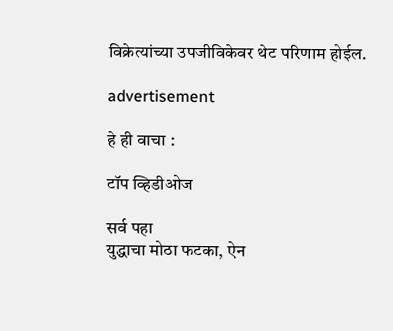विक्रेत्यांच्या उपजीविकेवर थेट परिणाम होईल.

advertisement

हे ही वाचा :

टॉप व्हिडीओज

सर्व पहा
युद्धाचा मोठा फटका, ऐन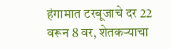हंगामात टरबूजाचे दर 22 वरून 8 वर, शेतकऱ्याचा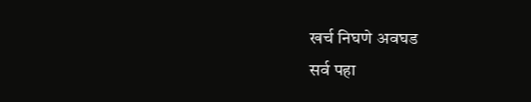खर्च निघणे अवघड
सर्व पहा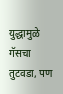युद्धामुळे गॅसचा तुटवडा, पण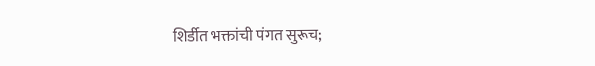शिर्डीत भक्तांची पंगत सुरूच;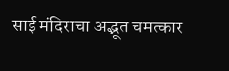साई मंदिराचा अद्भूत चमत्कार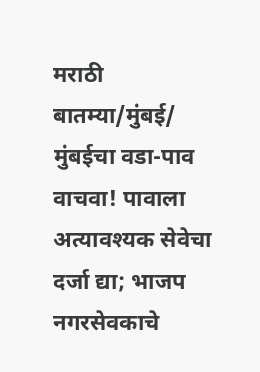मराठी बातम्या/मुंबई/
मुंबईचा वडा-पाव वाचवा! पावाला अत्यावश्यक सेवेचा दर्जा द्या; भाजप नगरसेवकाचे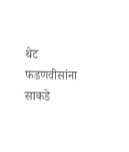थेट फडणवीसांना साकडे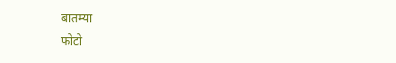बातम्या
फोटो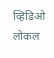व्हिडिओ
लोकल